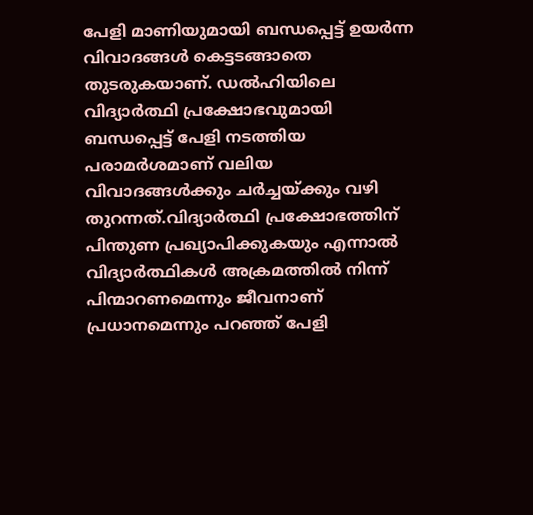പേളി മാണിയുമായി ബന്ധപ്പെട്ട് ഉയർന്ന വിവാദങ്ങള്‍ കെട്ടടങ്ങാതെ തുടരുകയാണ്. ഡല്‍ഹിയിലെ വിദ്യാർത്ഥി പ്രക്ഷോഭവുമായി ബന്ധപ്പെട്ട് പേളി നടത്തിയ പരാമർശമാണ് വലിയ വിവാദങ്ങള്‍ക്കും ചർച്ചയ്ക്കും വഴി തുറന്നത്.വിദ്യാർത്ഥി പ്രക്ഷോഭത്തിന് പിന്തുണ പ്രഖ്യാപിക്കുകയും എന്നാല്‍ വിദ്യാർത്ഥികള്‍ അക്രമത്തില്‍ നിന്ന് പിന്മാറണമെന്നും ജീവനാണ് പ്രധാനമെന്നും പറഞ്ഞ് പേളി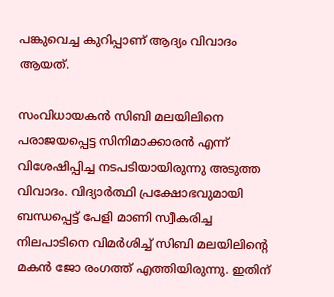പങ്കുവെച്ച കുറിപ്പാണ് ആദ്യം വിവാദം ആയത്.

സംവിധായകൻ സിബി മലയിലിനെ പരാജയപ്പെട്ട സിനിമാക്കാരൻ എന്ന് വിശേഷിപ്പിച്ച നടപടിയായിരുന്നു അടുത്ത വിവാദം. വിദ്യാർത്ഥി പ്രക്ഷോഭവുമായി ബന്ധപ്പെട്ട് പേളി മാണി സ്വീകരിച്ച നിലപാടിനെ വിമർശിച്ച്‌ സിബി മലയിലിന്റെ മകൻ ജോ രംഗത്ത് എത്തിയിരുന്നു. ഇതിന്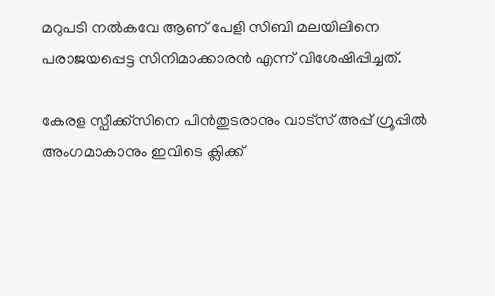മറുപടി നല്‍കവേ ആണ് പേളി സിബി മലയിലിനെ പരാജയപ്പെട്ട സിനിമാക്കാരൻ എന്ന് വിശേഷിപ്പിച്ചത്.

കേരള സ്പീക്ക്സിനെ പിൻതുടരാനും വാട്സ് അപ്പ് ഗ്രൂപ്പിൽ അംഗമാകാനും ഇവിടെ ക്ലിക്ക്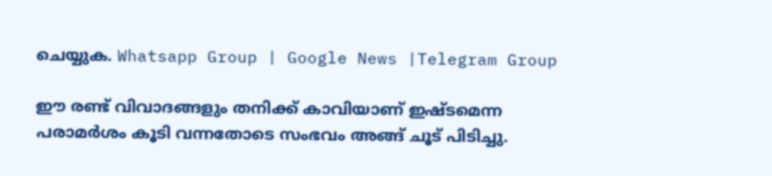ചെയ്യുക. Whatsapp Group | Google News |Telegram Group

ഈ രണ്ട് വിവാദങ്ങളും തനിക്ക് കാവിയാണ് ഇഷ്ടമെന്ന പരാമർശം കൂടി വന്നതോടെ സംഭവം അങ്ങ് ചൂട് പിടിച്ചു.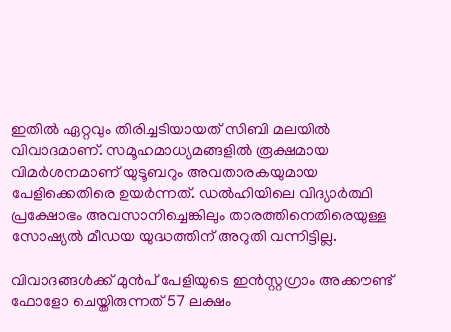ഇതില്‍ ഏറ്റവും തിരിച്ചടിയായത് സിബി മലയില്‍ വിവാദമാണ്. സമൂഹമാധ്യമങ്ങളില്‍ രൂക്ഷമായ വിമർശനമാണ് യുടൂബറും അവതാരകയുമായ പേളിക്കെതിരെ ഉയർന്നത്. ഡല്‍ഹിയിലെ വിദ്യാർത്ഥി പ്രക്ഷോഭം അവസാനിച്ചെങ്കിലും താരത്തിനെതിരെയുള്ള സോഷ്യല്‍ മീഡയ യുദ്ധത്തിന് അറുതി വന്നിട്ടില്ല.

വിവാദങ്ങള്‍ക്ക് മുൻപ് പേളിയുടെ ഇൻസ്റ്റഗ്രാം അക്കൗണ്ട് ഫോളോ ചെയ്തിരുന്നത് 57 ലക്ഷം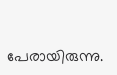പേരായിരുന്നു.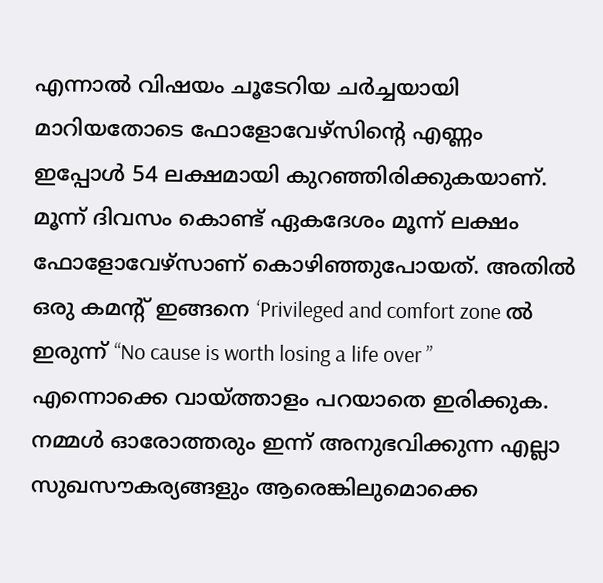എന്നാല്‍ വിഷയം ചൂടേറിയ ചർച്ചയായി മാറിയതോടെ ഫോളോവേഴ്സിന്റെ എണ്ണം ഇപ്പോള്‍ 54 ലക്ഷമായി കുറഞ്ഞിരിക്കുകയാണ്. മൂന്ന് ദിവസം കൊണ്ട് ഏകദേശം മൂന്ന് ലക്ഷം ഫോളോവേഴ്സാണ് കൊഴിഞ്ഞുപോയത്. അതില്‍ ഒരു കമന്റ് ഇങ്ങനെ ‘Privileged and comfort zone ല്‍ ഇരുന്ന് “No cause is worth losing a life over ” എന്നൊക്കെ വായ്ത്താളം പറയാതെ ഇരിക്കുക. നമ്മള്‍ ഓരോത്തരും ഇന്ന് അനുഭവിക്കുന്ന എല്ലാ സുഖസൗകര്യങ്ങളും ആരെങ്കിലുമൊക്കെ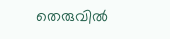തെരുവില്‍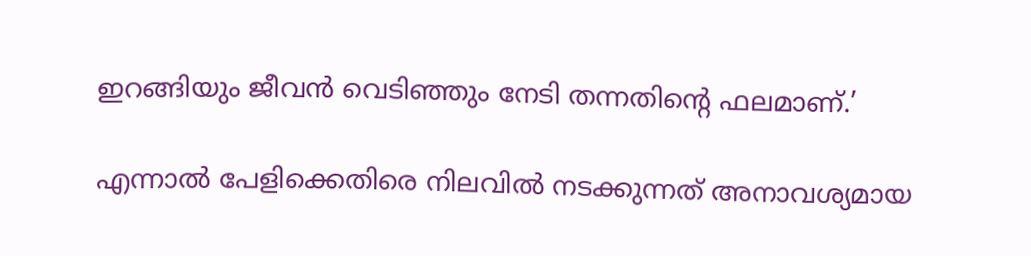ഇറങ്ങിയും ജീവൻ വെടിഞ്ഞും നേടി തന്നതിൻ്റെ ഫലമാണ്.’

എന്നാല്‍ പേളിക്കെതിരെ നിലവില്‍ നടക്കുന്നത് അനാവശ്യമായ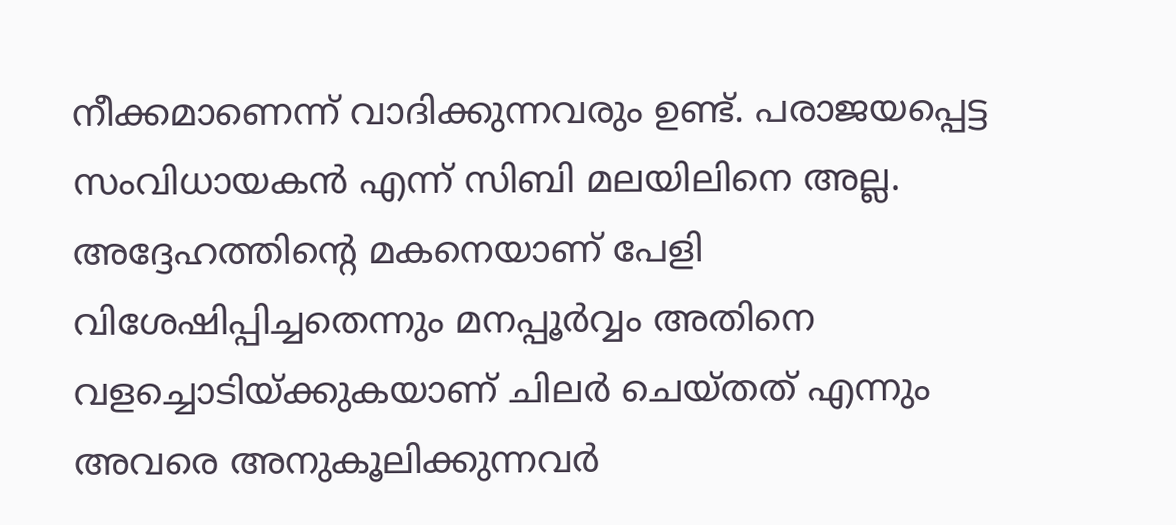നീക്കമാണെന്ന് വാദിക്കുന്നവരും ഉണ്ട്. പരാജയപ്പെട്ട സംവിധായകൻ എന്ന് സിബി മലയിലിനെ അല്ല. അദ്ദേഹത്തിന്റെ മകനെയാണ് പേളി വിശേഷിപ്പിച്ചതെന്നും മനപ്പൂർവ്വം അതിനെ വളച്ചൊടിയ്ക്കുകയാണ് ചിലർ ചെയ്തത് എന്നും അവരെ അനുകൂലിക്കുന്നവർ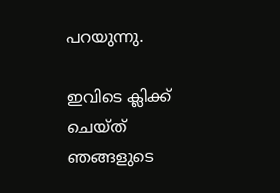പറയുന്നു.

ഇവിടെ ക്ലിക്ക് ചെയ്ത് ഞങ്ങളുടെ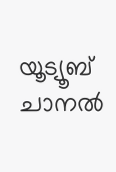യൂട്യൂബ് ചാനൽ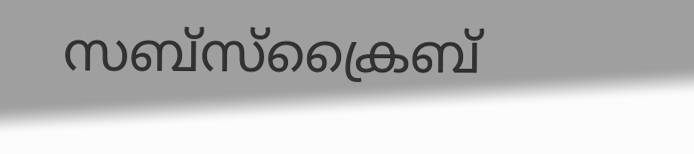സബ്സ്ക്രൈബ്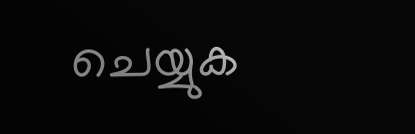ചെയ്യുക